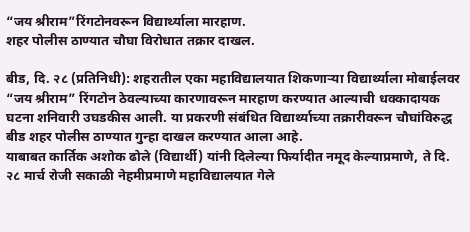“जय श्रीराम”रिंगटोनवरून विद्यार्थ्याला मारहाण.
शहर पोलीस ठाण्यात चौघा विरोधात तक्रार दाखल.

बीड, दि. २८ (प्रतिनिधी): शहरातील एका महाविद्यालयात शिकणाऱ्या विद्यार्थ्याला मोबाईलवर “जय श्रीराम” रिंगटोन ठेवल्याच्या कारणावरून मारहाण करण्यात आल्याची धक्कादायक घटना शनिवारी उघडकीस आली. या प्रकरणी संबंधित विद्यार्थ्याच्या तक्रारीवरून चौघांविरुद्ध बीड शहर पोलीस ठाण्यात गुन्हा दाखल करण्यात आला आहे.
याबाबत कार्तिक अशोक ढोले (विद्यार्थी) यांनी दिलेल्या फिर्यादीत नमूद केल्याप्रमाणे, ते दि. २८ मार्च रोजी सकाळी नेहमीप्रमाणे महाविद्यालयात गेले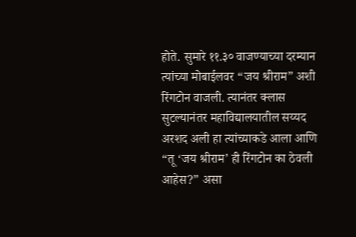होते. सुमारे ११.३० वाजण्याच्या दरम्यान त्यांच्या मोबाईलवर “जय श्रीराम” अशी रिंगटोन वाजली. त्यानंतर क्लास सुटल्यानंतर महाविद्यालयातील सय्यद अरशद अली हा त्यांच्याकडे आला आणि “तू ‘जय श्रीराम’ ही रिंगटोन का ठेवली आहेस?” असा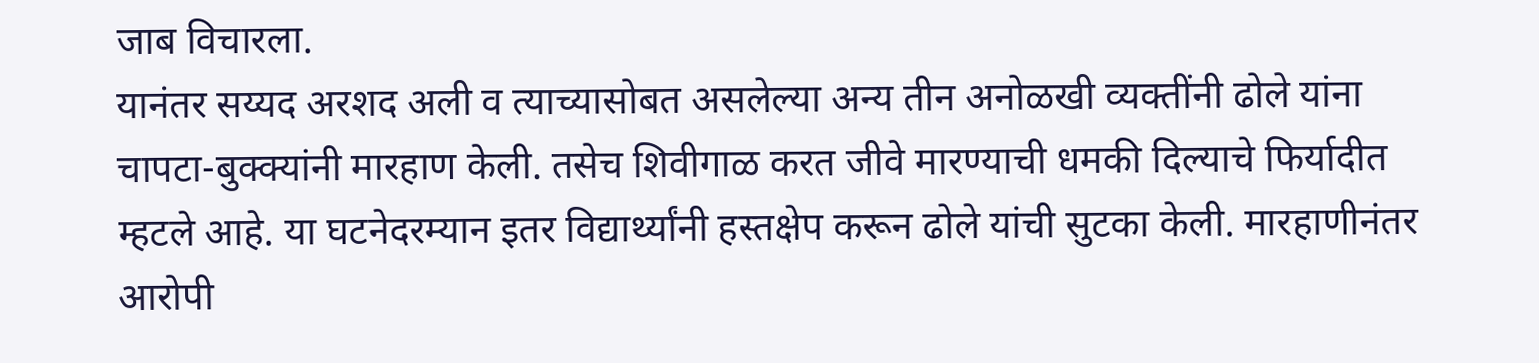जाब विचारला.
यानंतर सय्यद अरशद अली व त्याच्यासोबत असलेल्या अन्य तीन अनोळखी व्यक्तींनी ढोले यांना चापटा-बुक्क्यांनी मारहाण केली. तसेच शिवीगाळ करत जीवे मारण्याची धमकी दिल्याचे फिर्यादीत म्हटले आहे. या घटनेदरम्यान इतर विद्यार्थ्यांनी हस्तक्षेप करून ढोले यांची सुटका केली. मारहाणीनंतर आरोपी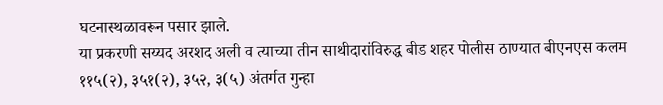घटनास्थळावरून पसार झाले.
या प्रकरणी सय्यद अरशद अली व त्याच्या तीन साथीदारांविरुद्ध बीड शहर पोलीस ठाण्यात बीएनएस कलम ११५(२), ३५१(२), ३५२, ३(५) अंतर्गत गुन्हा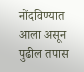नोंदविण्यात आला असून पुढील तपास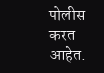पोलीस करत आहेत.